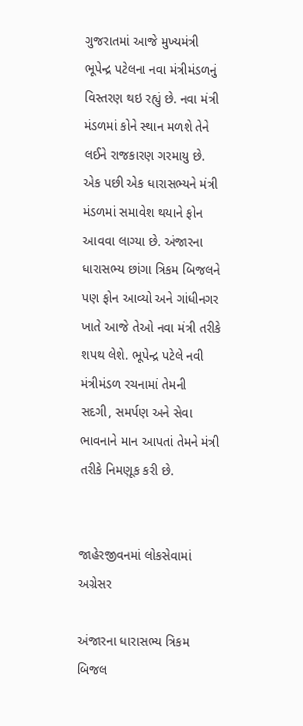ગુજરાતમાં આજે મુખ્યમંત્રી ભૂપેન્દ્ર પટેલના નવા મંત્રીમંડળનું વિસ્તરણ થઇ રહ્યું છે. નવા મંત્રી મંડળમાં કોને સ્થાન મળશે તેને લઈને રાજકારણ ગરમાયુ છે. એક પછી એક ધારાસભ્યને મંત્રી મંડળમાં સમાવેશ થયાને ફોન આવવા લાગ્યા છે. અંજારના ધારાસભ્ય છાંગા ત્રિકમ બિજલને પણ ફોન આવ્યો અને ગાંધીનગર ખાતે આજે તેઓ નવા મંત્રી તરીકે શપથ લેશે. ભૂપેન્દ્ર પટેલે નવી મંત્રીમંડળ રચનામાં તેમની સદગી, સમર્પણ અને સેવા ભાવનાને માન આપતાં તેમને મંત્રી તરીકે નિમણૂક કરી છે.


જાહેરજીવનમાં લોકસેવામાં અગ્રેસર

અંજારના ધારાસભ્ય ત્રિકમ બિજલ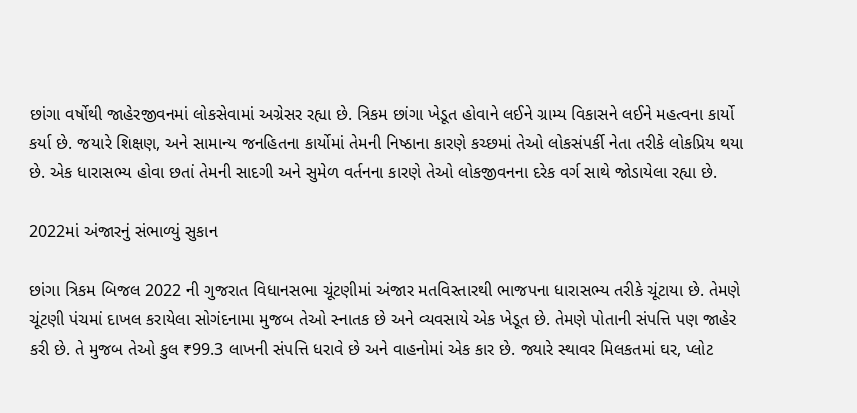છાંગા વર્ષોથી જાહેરજીવનમાં લોકસેવામાં અગ્રેસર રહ્યા છે. ત્રિકમ છાંગા ખેડૂત હોવાને લઈને ગ્રામ્ય વિકાસને લઈને મહત્વના કાર્યો કર્યા છે. જયારે શિક્ષણ, અને સામાન્ય જનહિતના કાર્યોમાં તેમની નિષ્ઠાના કારણે કચ્છમાં તેઓ લોકસંપર્કી નેતા તરીકે લોકપ્રિય થયા છે. એક ધારાસભ્ય હોવા છતાં તેમની સાદગી અને સુમેળ વર્તનના કારણે તેઓ લોકજીવનના દરેક વર્ગ સાથે જોડાયેલા રહ્યા છે.

2022માં અંજારનું સંભાળ્યું સુકાન

છાંગા ત્રિકમ બિજલ 2022 ની ગુજરાત વિધાનસભા ચૂંટણીમાં અંજાર મતવિસ્તારથી ભાજપના ધારાસભ્ય તરીકે ચૂંટાયા છે. તેમણે ચૂંટણી પંચમાં દાખલ કરાયેલા સોગંદનામા મુજબ તેઓ સ્નાતક છે અને વ્યવસાયે એક ખેડૂત છે. તેમણે પોતાની સંપત્તિ પણ જાહેર કરી છે. તે મુજબ તેઓ કુલ ₹99.3 લાખની સંપત્તિ ધરાવે છે અને વાહનોમાં એક કાર છે. જ્યારે સ્થાવર મિલકતમાં ઘર, પ્લોટ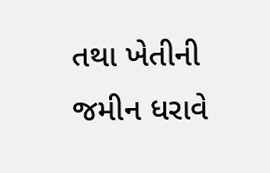તથા ખેતીની જમીન ધરાવે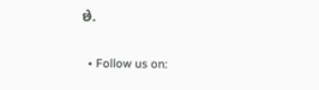છે.

  • Follow us on: